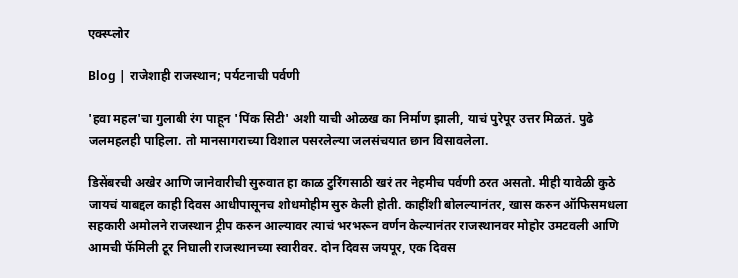एक्स्प्लोर

Blog | राजेशाही राजस्थान; पर्यटनाची पर्वणी

'हवा महल'चा गुलाबी रंग पाहून 'पिंक सिटी' अशी याची ओळख का निर्माण झाली, याचं पुरेपूर उत्तर मिळतं. पुढे जलमहलही पाहिला. तो मानसागराच्या विशाल पसरलेल्या जलसंचयात छान विसावलेला.

डिसेंबरची अखेर आणि जानेवारीची सुरुवात हा काळ टुरिंगसाठी खरं तर नेहमीच पर्वणी ठरत असतो. मीही यावेळी कुठे जायचं याबद्दल काही दिवस आधीपासूनच शोधमोहीम सुरु केली होती. काहींशी बोलल्यानंतर, खास करुन ऑफिसमधला सहकारी अमोलने राजस्थान ट्रीप करुन आल्यावर त्याचं भरभरून वर्णन केल्यानंतर राजस्थानवर मोहोर उमटवली आणि आमची फॅमिली टूर निघाली राजस्थानच्या स्वारीवर. दोन दिवस जयपूर, एक दिवस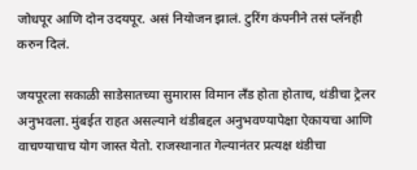जोधपूर आणि दोन उदयपूर. असं नियोजन झालं. टुरिंग कंपनीने तसं प्लॅनही करुन दिलं.

जयपूरला सकाळी साडेसातच्या सुमारास विमान लँड होता होताच, थंडीचा ट्रेलर अनुभवला. मुंबईत राहत असल्याने थंडीबद्दल अनुभवण्यापेक्षा ऐकायचा आणि वाचण्याचाच योग जास्त येतो. राजस्थानात गेल्यानंतर प्रत्यक्ष थंडीचा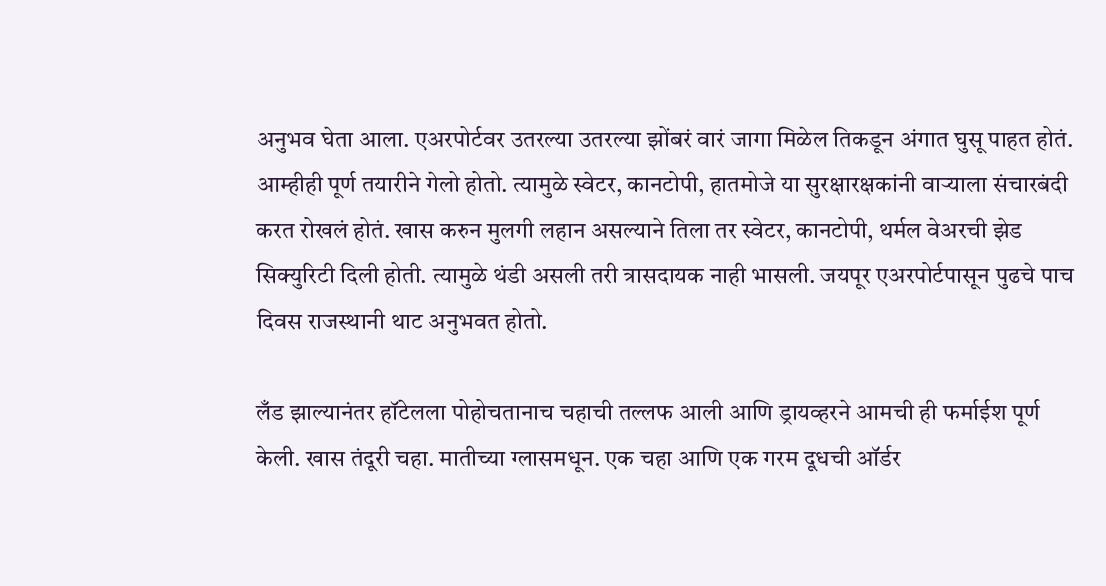अनुभव घेता आला. एअरपोर्टवर उतरल्या उतरल्या झोंबरं वारं जागा मिळेल तिकडून अंगात घुसू पाहत होतं. आम्हीही पूर्ण तयारीने गेलो होतो. त्यामुळे स्वेटर, कानटोपी, हातमोजे या सुरक्षारक्षकांनी वाऱ्याला संचारबंदी करत रोखलं होतं. खास करुन मुलगी लहान असल्याने तिला तर स्वेटर, कानटोपी, थर्मल वेअरची झेड सिक्युरिटी दिली होती. त्यामुळे थंडी असली तरी त्रासदायक नाही भासली. जयपूर एअरपोर्टपासून पुढचे पाच दिवस राजस्थानी थाट अनुभवत होतो.

लँड झाल्यानंतर हॉटेलला पोहोचतानाच चहाची तल्लफ आली आणि ड्रायव्हरने आमची ही फर्माईश पूर्ण केली. खास तंदूरी चहा. मातीच्या ग्लासमधून. एक चहा आणि एक गरम दूधची ऑर्डर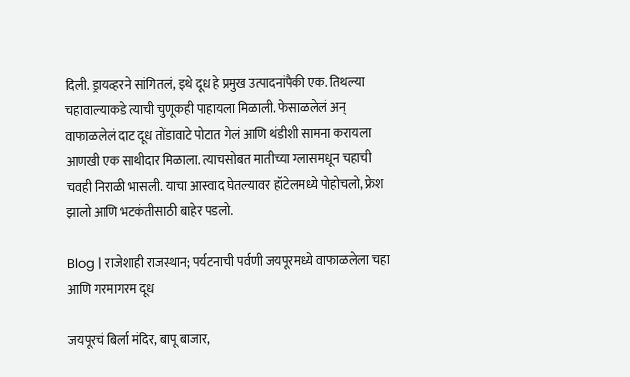दिली. ड्रायव्हरने सांगितलं, इथे दूध हे प्रमुख उत्पादनांपैकी एक. तिथल्या चहावाल्याकडे त्याची चुणूकही पाहायला मिळाली. फेसाळलेलं अन् वाफाळलेलं दाट दूध तोंडावाटे पोटात गेलं आणि थंडीशी सामना करायला आणखी एक साथीदार मिळाला. त्याचसोबत मातीच्या ग्लासमधून चहाची चवही निराळी भासली. याचा आस्वाद घेतल्यावर हॉटेलमध्ये पोहोचलो, फ्रेश झालो आणि भटकंतीसाठी बाहेर पडलो.

Blog | राजेशाही राजस्थान; पर्यटनाची पर्वणी जयपूरमध्ये वाफाळलेला चहा आणि गरमागरम दूध

जयपूरचं बिर्ला मंदिर, बापू बाजार,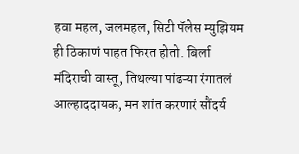हवा महल, जलमहल, सिटी पॅलेस म्युझियम ही ठिकाणं पाहत फिरत होतो. बिर्ला मंदिराची वास्तू, तिथल्या पांढऱ्या रंगातलं आल्हाददायक, मन शांत करणारं सौंदर्य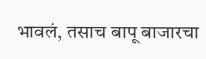भावलं, तसाच बापू बाजारचा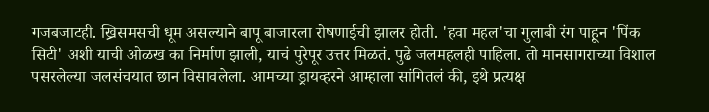गजबजाटही. ख्रिसमसची धूम असल्याने बापू बाजारला रोषणाईची झालर होती. 'हवा महल'चा गुलाबी रंग पाहून 'पिंक सिटी' अशी याची ओळख का निर्माण झाली, याचं पुरेपूर उत्तर मिळतं. पुढे जलमहलही पाहिला. तो मानसागराच्या विशाल पसरलेल्या जलसंचयात छान विसावलेला. आमच्या ड्रायव्हरने आम्हाला सांगितलं की, इथे प्रत्यक्ष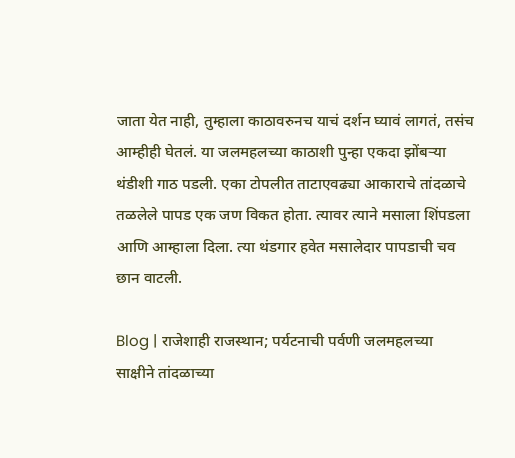जाता येत नाही, तुम्हाला काठावरुनच याचं दर्शन घ्यावं लागतं, तसंच आम्हीही घेतलं. या जलमहलच्या काठाशी पुन्हा एकदा झोंबऱ्या थंडीशी गाठ पडली. एका टोपलीत ताटाएवढ्या आकाराचे तांदळाचे तळलेले पापड एक जण विकत होता. त्यावर त्याने मसाला शिंपडला आणि आम्हाला दिला. त्या थंडगार हवेत मसालेदार पापडाची चव छान वाटली.

Blog | राजेशाही राजस्थान; पर्यटनाची पर्वणी जलमहलच्या साक्षीने तांदळाच्या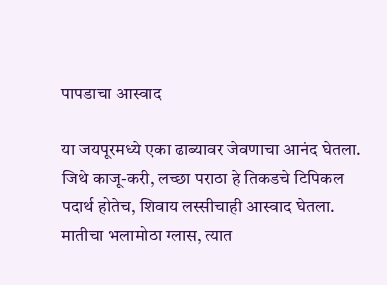पापडाचा आस्वाद

या जयपूरमध्ये एका ढाब्यावर जेवणाचा आनंद घेतला. जिथे काजू-करी, लच्छा पराठा हे तिकडचे टिपिकल पदार्थ होतेच, शिवाय लस्सीचाही आस्वाद घेतला. मातीचा भलामोठा ग्लास, त्यात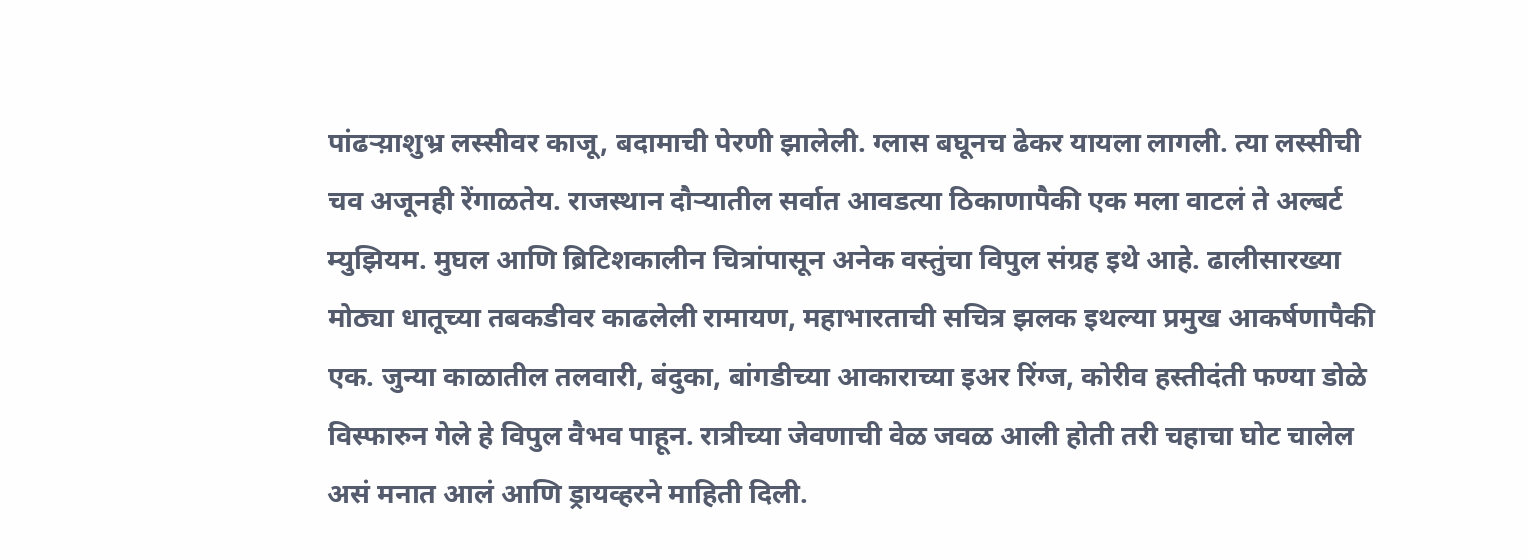पांढऱ्य़ाशुभ्र लस्सीवर काजू, बदामाची पेरणी झालेली. ग्लास बघूनच ढेकर यायला लागली. त्या लस्सीची चव अजूनही रेंगाळतेय. राजस्थान दौऱ्यातील सर्वात आवडत्या ठिकाणापैकी एक मला वाटलं ते अल्बर्ट म्युझियम. मुघल आणि ब्रिटिशकालीन चित्रांपासून अनेक वस्तुंचा विपुल संग्रह इथे आहे. ढालीसारख्या मोठ्या धातूच्या तबकडीवर काढलेली रामायण, महाभारताची सचित्र झलक इथल्या प्रमुख आकर्षणापैकी एक. जुन्या काळातील तलवारी, बंदुका, बांगडीच्या आकाराच्या इअर रिंग्ज, कोरीव हस्तीदंती फण्या डोळे विस्फारुन गेले हे विपुल वैभव पाहून. रात्रीच्या जेवणाची वेळ जवळ आली होती तरी चहाचा घोट चालेल असं मनात आलं आणि ड्रायव्हरने माहिती दिली.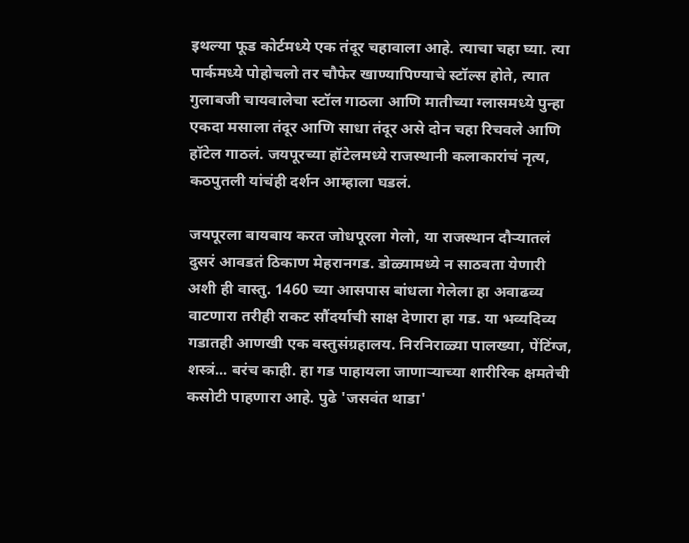इथल्या फूड कोर्टमध्ये एक तंदूर चहावाला आहे. त्याचा चहा घ्या. त्या पार्कमध्ये पोहोचलो तर चौफेर खाण्यापिण्याचे स्टॉल्स होते, त्यात गुलाबजी चायवालेचा स्टॉल गाठला आणि मातीच्या ग्लासमध्ये पुन्हा एकदा मसाला तंदूर आणि साधा तंदूर असे दोन चहा रिचवले आणि हॉटेल गाठलं. जयपूरच्या हॉटेलमध्ये राजस्थानी कलाकारांचं नृत्य, कठपुतली यांचंही दर्शन आम्हाला घडलं.

जयपूरला बायबाय करत जोधपूरला गेलो, या राजस्थान दौऱ्यातलं दुसरं आवडतं ठिकाण मेहरानगड. डोळ्यामध्ये न साठवता येणारी अशी ही वास्तु. 1460 च्या आसपास बांधला गेलेला हा अवाढव्य वाटणारा तरीही राकट सौंदर्याची साक्ष देणारा हा गड. या भव्यदिव्य गडातही आणखी एक वस्तुसंग्रहालय. निरनिराळ्या पालख्या, पेंटिंग्ज, शस्त्रं... बरंच काही. हा गड पाहायला जाणाऱ्याच्या शारीरिक क्षमतेची कसोटी पाहणारा आहे. पुढे 'जसवंत थाडा'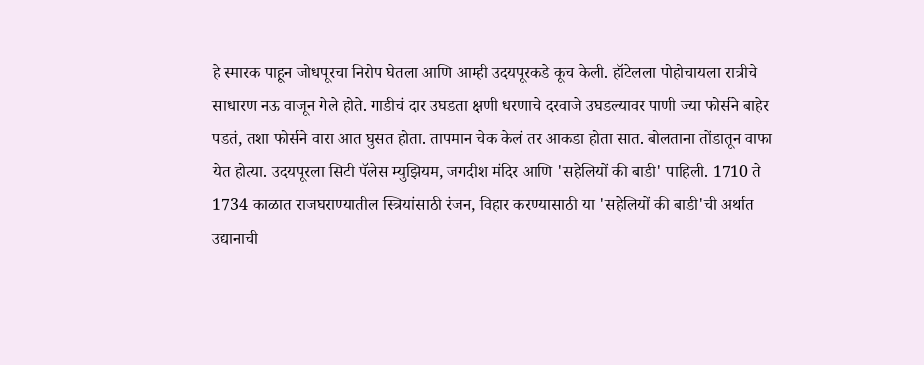हे स्मारक पाहून जोधपूरचा निरोप घेतला आणि आम्ही उदयपूरकडे कूच केली. हॉटेलला पोहोचायला रात्रीचे साधारण नऊ वाजून गेले होते. गाडीचं दार उघडता क्षणी धरणाचे दरवाजे उघडल्यावर पाणी ज्या फोर्सने बाहेर पडतं, तशा फोर्सने वारा आत घुसत होता. तापमान चेक केलं तर आकडा होता सात. बोलताना तोंडातून वाफा येत होत्या. उदयपूरला सिटी पॅलेस म्युझियम, जगदीश मंदिर आणि 'सहेलियों की बाडी' पाहिली. 1710 ते 1734 काळात राजघराण्यातील स्त्रियांसाठी रंजन, विहार करण्यासाठी या 'सहेलियों की बाडी'ची अर्थात उद्यानाची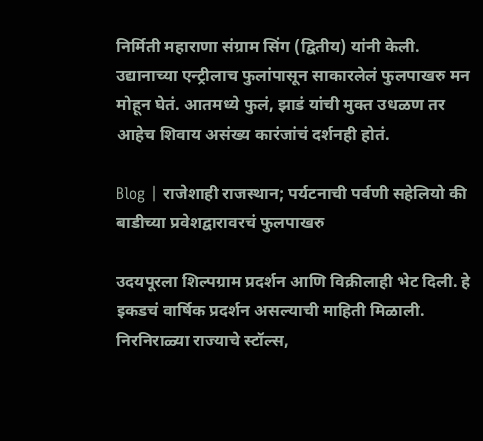निर्मिती महाराणा संग्राम सिंग (द्वितीय) यांनी केली. उद्यानाच्या एन्ट्रीलाच फुलांपासून साकारलेलं फुलपाखरु मन मोहून घेतं. आतमध्ये फुलं, झाडं यांची मुक्त उधळण तर आहेच शिवाय असंख्य कारंजांचं दर्शनही होतं.

Blog | राजेशाही राजस्थान; पर्यटनाची पर्वणी सहेलियो की बाडीच्या प्रवेशद्वारावरचं फुलपाखरु

उदयपूरला शिल्पग्राम प्रदर्शन आणि विक्रीलाही भेट दिली. हे इकडचं वार्षिक प्रदर्शन असल्याची माहिती मिळाली. निरनिराळ्या राज्याचे स्टॉल्स,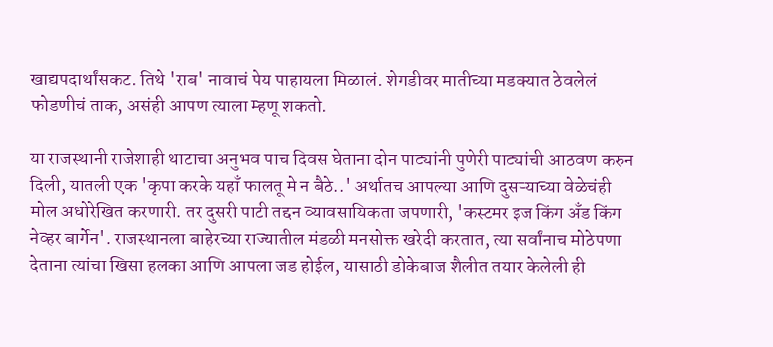खाद्यपदार्थांसकट. तिथे 'राब' नावाचं पेय पाहायला मिळालं. शेगडीवर मातीच्या मडक्यात ठेवलेलं फोडणीचं ताक, असंही आपण त्याला म्हणू शकतो.

या राजस्थानी राजेशाही थाटाचा अनुभव पाच दिवस घेताना दोन पाट्यांनी पुणेरी पाट्यांची आठवण करुन दिली, यातली एक 'कृपा करके यहाँ फालतू मे न बैठे..' अर्थातच आपल्या आणि दुसऱ्याच्या वेळेचंही मोल अधोरेखित करणारी. तर दुसरी पाटी तद्दन व्यावसायिकता जपणारी, 'कस्टमर इज किंग अँड किंग नेव्हर बार्गेन'. राजस्थानला बाहेरच्या राज्यातील मंडळी मनसोक्त खरेदी करतात, त्या सर्वांनाच मोठेपणा देताना त्यांचा खिसा हलका आणि आपला जड होईल, यासाठी डोकेबाज शैलीत तयार केलेली ही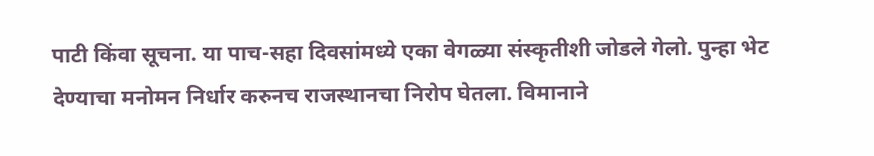पाटी किंवा सूचना. या पाच-सहा दिवसांमध्ये एका वेगळ्या संस्कृतीशी जोडले गेलो. पुन्हा भेट देण्याचा मनोमन निर्धार करुनच राजस्थानचा निरोप घेतला. विमानाने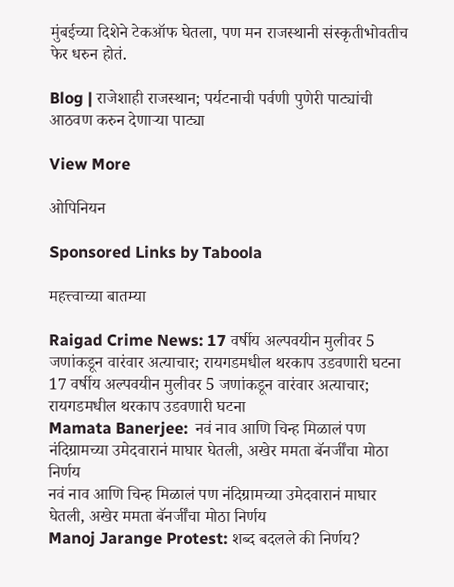मुंबईच्या दिशेने टेकऑफ घेतला, पण मन राजस्थानी संस्कृतीभोवतीच फेर धरुन होतं.

Blog | राजेशाही राजस्थान; पर्यटनाची पर्वणी पुणेरी पाट्यांची आठवण करुन देणाऱ्या पाट्या

View More

ओपिनियन

Sponsored Links by Taboola

महत्त्वाच्या बातम्या

Raigad Crime News: 17 वर्षीय अल्पवयीन मुलीवर 5 जणांकडून वारंवार अत्याचार; रायगडमधील थरकाप उडवणारी घटना
17 वर्षीय अल्पवयीन मुलीवर 5 जणांकडून वारंवार अत्याचार; रायगडमधील थरकाप उडवणारी घटना
Mamata Banerjee:  नवं नाव आणि चिन्ह मिळालं पण नंदिग्रामच्या उमेदवारानं माघार घेतली, अखेर ममता बॅनर्जींचा मोठा निर्णय
नवं नाव आणि चिन्ह मिळालं पण नंदिग्रामच्या उमेदवारानं माघार घेतली, अखेर ममता बॅनर्जींचा मोठा निर्णय
Manoj Jarange Protest: शब्द बदलले की निर्णय?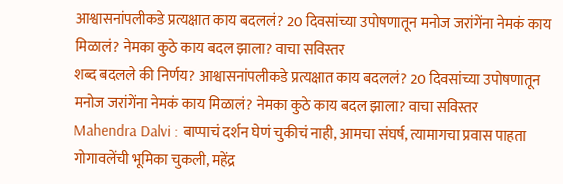आश्वासनांपलीकडे प्रत्यक्षात काय बदललं? 20 दिवसांच्या उपोषणातून मनोज जरांगेंना नेमकं काय मिळालं? नेमका कुठे काय बदल झाला? वाचा सविस्तर
शब्द बदलले की निर्णय? आश्वासनांपलीकडे प्रत्यक्षात काय बदललं? 20 दिवसांच्या उपोषणातून मनोज जरांगेंना नेमकं काय मिळालं? नेमका कुठे काय बदल झाला? वाचा सविस्तर
Mahendra Dalvi : बाप्पाचं दर्शन घेणं चुकीचं नाही, आमचा संघर्ष, त्यामागचा प्रवास पाहता गोगावलेंची भूमिका चुकली, महेंद्र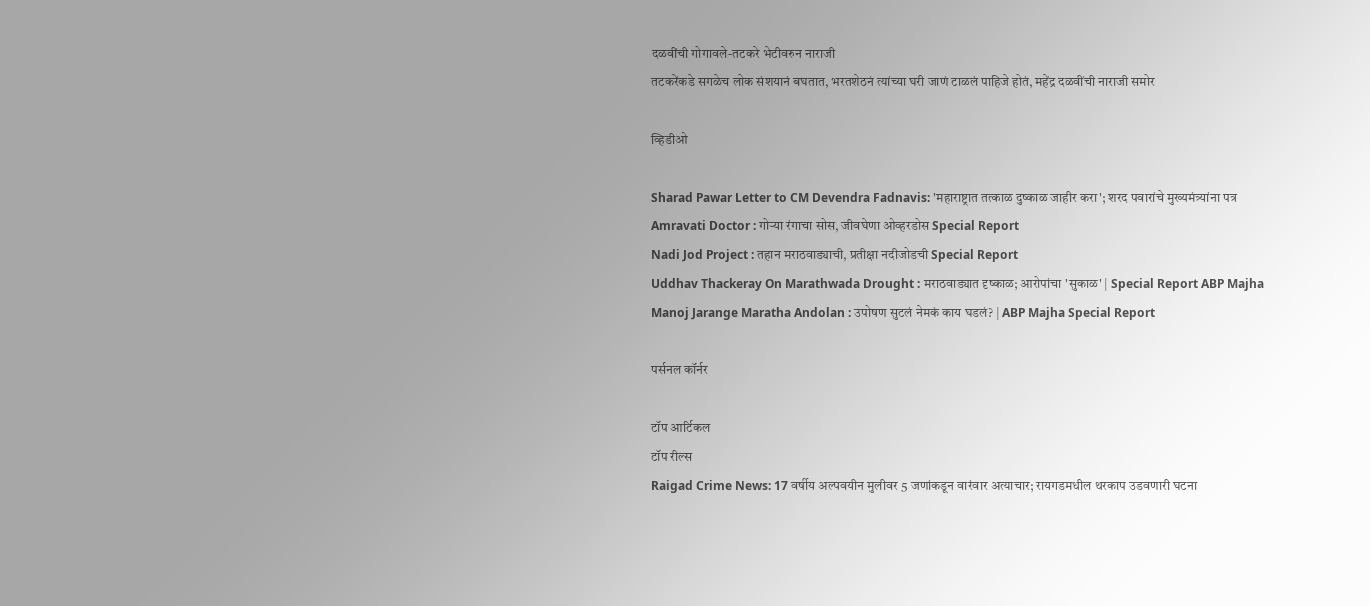दळवींची गोगावले-तटकरे भेटीवरुन नाराजी
तटकरेंकडे सगळेच लोक संशयानं बघतात, भरतशेठनं त्यांच्या घरी जाणं टाळलं पाहिजे होतं, महेंद्र दळवींची नाराजी समोर

व्हिडीओ

Sharad Pawar Letter to CM Devendra Fadnavis: 'महाराष्ट्रात तत्काळ दुष्काळ जाहीर करा'; शरद पवारांचे मुख्यमंत्र्यांना पत्र
Amravati Doctor : गोऱ्या रंगाचा सोस, जीवघेणा ओव्हरडोस Special Report
Nadi Jod Project : तहान मराठवाड्याची, प्रतीक्षा नदीजोडची Special Report
Uddhav Thackeray On Marathwada Drought : मराठवाड्यात दृष्काळ; आरोपांचा 'सुकाळ' | Special Report ABP Majha
Manoj Jarange Maratha Andolan : उपोषण सुटलं नेमकं काय घडलं? | ABP Majha Special Report

पर्सनल कॉर्नर

टॉप आर्टिकल
टॉप रील्स
Raigad Crime News: 17 वर्षीय अल्पवयीन मुलीवर 5 जणांकडून वारंवार अत्याचार; रायगडमधील थरकाप उडवणारी घटना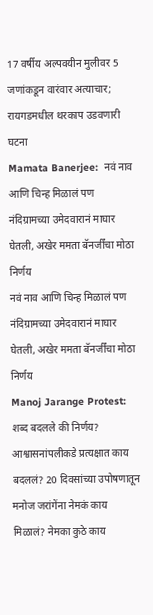17 वर्षीय अल्पवयीन मुलीवर 5 जणांकडून वारंवार अत्याचार; रायगडमधील थरकाप उडवणारी घटना
Mamata Banerjee:  नवं नाव आणि चिन्ह मिळालं पण नंदिग्रामच्या उमेदवारानं माघार घेतली, अखेर ममता बॅनर्जींचा मोठा निर्णय
नवं नाव आणि चिन्ह मिळालं पण नंदिग्रामच्या उमेदवारानं माघार घेतली, अखेर ममता बॅनर्जींचा मोठा निर्णय
Manoj Jarange Protest: शब्द बदलले की निर्णय? आश्वासनांपलीकडे प्रत्यक्षात काय बदललं? 20 दिवसांच्या उपोषणातून मनोज जरांगेंना नेमकं काय मिळालं? नेमका कुठे काय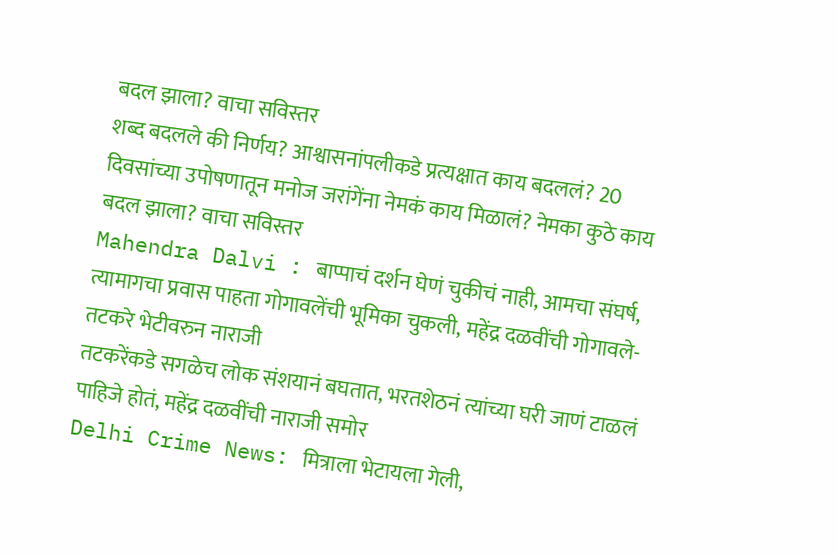बदल झाला? वाचा सविस्तर
शब्द बदलले की निर्णय? आश्वासनांपलीकडे प्रत्यक्षात काय बदललं? 20 दिवसांच्या उपोषणातून मनोज जरांगेंना नेमकं काय मिळालं? नेमका कुठे काय बदल झाला? वाचा सविस्तर
Mahendra Dalvi : बाप्पाचं दर्शन घेणं चुकीचं नाही, आमचा संघर्ष, त्यामागचा प्रवास पाहता गोगावलेंची भूमिका चुकली, महेंद्र दळवींची गोगावले-तटकरे भेटीवरुन नाराजी
तटकरेंकडे सगळेच लोक संशयानं बघतात, भरतशेठनं त्यांच्या घरी जाणं टाळलं पाहिजे होतं, महेंद्र दळवींची नाराजी समोर
Delhi Crime News: मित्राला भेटायला गेली,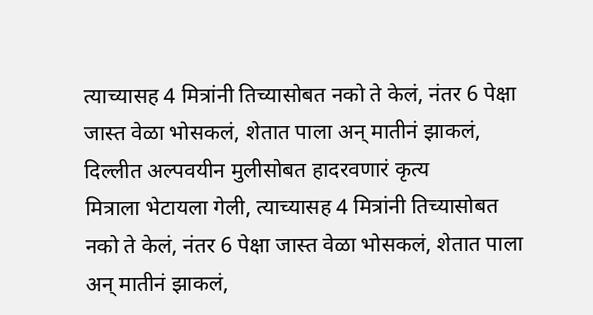त्याच्यासह 4 मित्रांनी तिच्यासोबत नको ते केलं, नंतर 6 पेक्षा जास्त वेळा भोसकलं, शेतात पाला अन् मातीनं झाकलं, दिल्लीत अल्पवयीन मुलीसोबत हादरवणारं कृत्य
मित्राला भेटायला गेली, त्याच्यासह 4 मित्रांनी तिच्यासोबत नको ते केलं, नंतर 6 पेक्षा जास्त वेळा भोसकलं, शेतात पाला अन् मातीनं झाकलं,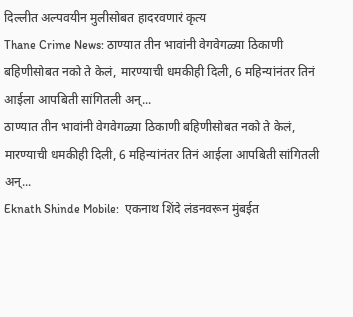दिल्लीत अल्पवयीन मुलीसोबत हादरवणारं कृत्य
Thane Crime News: ठाण्यात तीन भावांनी वेगवेगळ्या ठिकाणी बहिणीसोबत नको ते केलं, मारण्याची धमकीही दिली, 6 महिन्यांनंतर तिनं आईला आपबिती सांगितली अन्...
ठाण्यात तीन भावांनी वेगवेगळ्या ठिकाणी बहिणीसोबत नको ते केलं, मारण्याची धमकीही दिली, 6 महिन्यांनंतर तिनं आईला आपबिती सांगितली अन्...
Eknath Shinde Mobile:  एकनाथ शिंदे लंडनवरून मुंबईत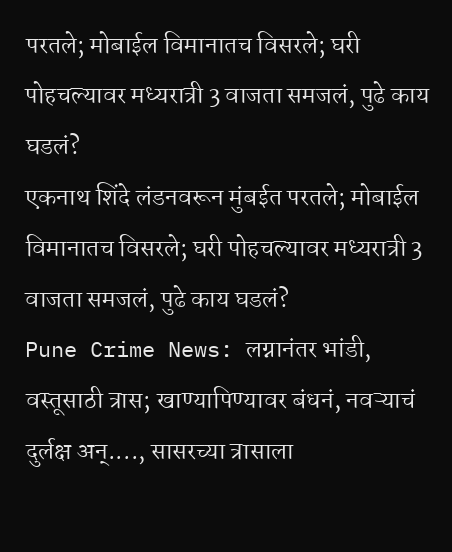परतले; मोबाईल विमानातच विसरले; घरी पोहचल्यावर मध्यरात्री 3 वाजता समजलं, पुढे काय घडलं?
एकनाथ शिंदे लंडनवरून मुंबईत परतले; मोबाईल विमानातच विसरले; घरी पोहचल्यावर मध्यरात्री 3 वाजता समजलं, पुढे काय घडलं?
Pune Crime News: लग्नानंतर भांडी, वस्तूसाठी त्रास; खाण्यापिण्यावर बंधनं, नवऱ्याचं दुर्लक्ष अन्...., सासरच्या त्रासाला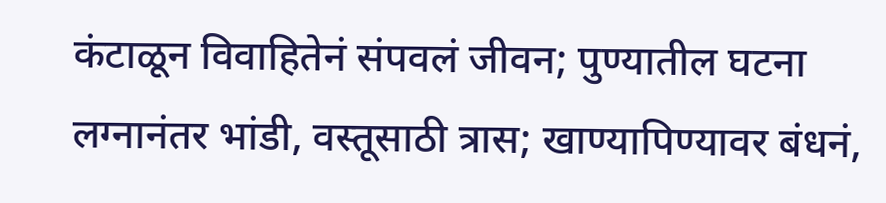कंटाळून विवाहितेनं संपवलं जीवन; पुण्यातील घटना
लग्नानंतर भांडी, वस्तूसाठी त्रास; खाण्यापिण्यावर बंधनं,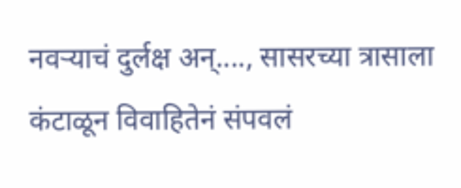नवऱ्याचं दुर्लक्ष अन्...., सासरच्या त्रासाला कंटाळून विवाहितेनं संपवलं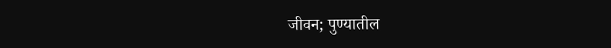जीवन; पुण्यातील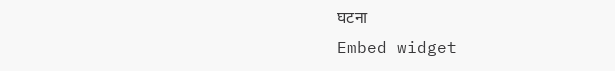घटना
Embed widget